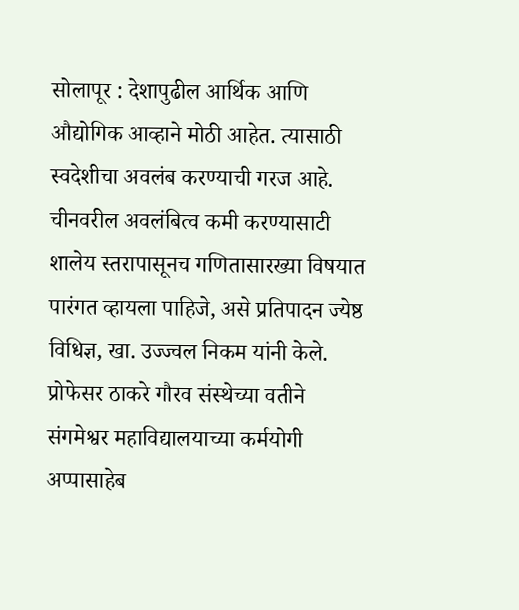सोलापूर : देशापुढील आर्थिक आणि औद्योगिक आव्हाने मोठी आहेत. त्यासाठी स्वदेशीचा अवलंब करण्याची गरज आहे. चीनवरील अवलंबित्व कमी करण्यासाटी शालेय स्तरापासूनच गणितासारख्या विषयात पारंगत व्हायला पाहिजे, असे प्रतिपादन ज्येष्ठ विधिज्ञ, खा. उज्ज्वल निकम यांनी केले.
प्रोफेसर ठाकरे गौरव संस्थेच्या वतीने संगमेश्वर महाविद्यालयाच्या कर्मयोगी अप्पासाहेब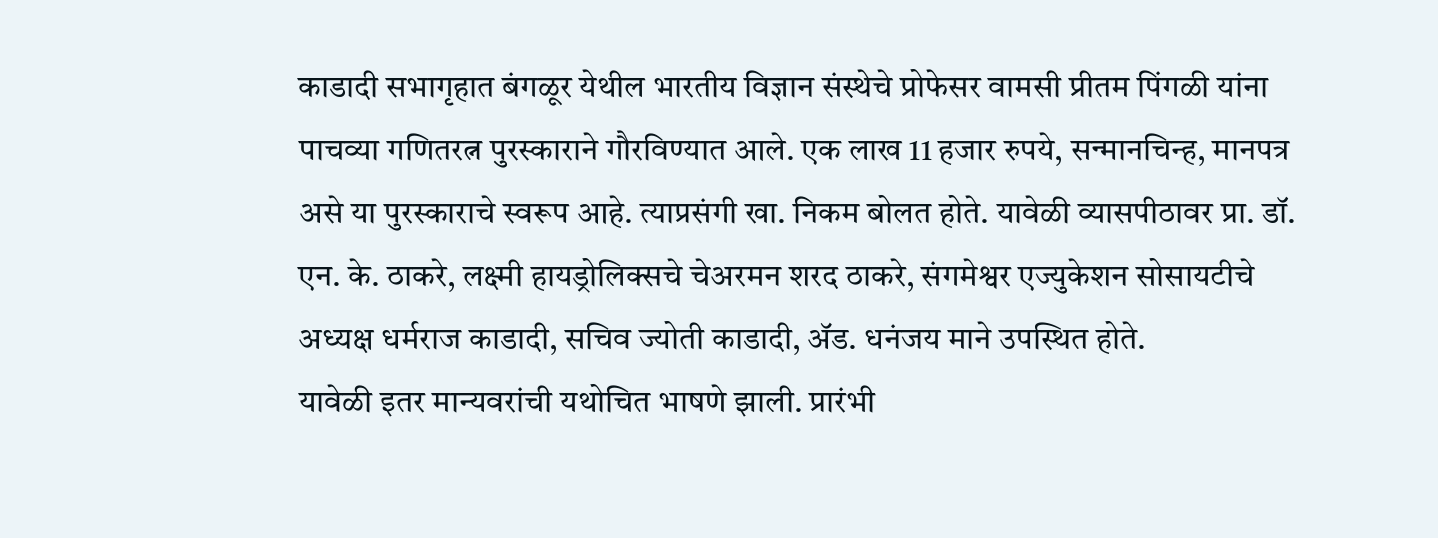काडादी सभागृहात बंगळूर येथील भारतीय विज्ञान संस्थेचे प्रोफेसर वामसी प्रीतम पिंगळी यांना पाचव्या गणितरत्न पुरस्काराने गौरविण्यात आले. एक लाख 11 हजार रुपये, सन्मानचिन्ह, मानपत्र असे या पुरस्काराचे स्वरूप आहे. त्याप्रसंगी खा. निकम बोलत होते. यावेळी व्यासपीठावर प्रा. डॉ. एन. के. ठाकरे, लक्ष्मी हायड्रोलिक्सचे चेअरमन शरद ठाकरे, संगमेश्वर एज्युकेशन सोसायटीचे अध्यक्ष धर्मराज काडादी, सचिव ज्योती काडादी, ॲड. धनंजय माने उपस्थित होते.
यावेळी इतर मान्यवरांची यथोचित भाषणे झाली. प्रारंभी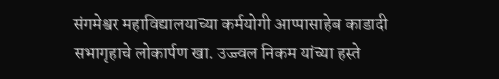संगमेश्वर महाविद्यालयाच्या कर्मयोगी आप्पासाहेब काडादी सभागृहाचे लोकार्पण खा. उज्ज्वल निकम यांच्या हस्ते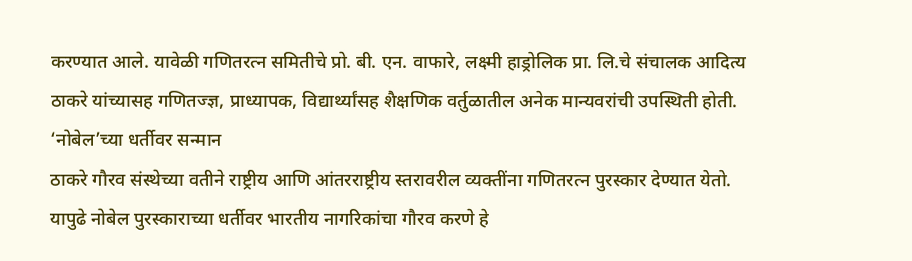करण्यात आले. यावेळी गणितरत्न समितीचे प्रो. बी. एन. वाफारे, लक्ष्मी हाड्रोलिक प्रा. लि.चे संचालक आदित्य ठाकरे यांच्यासह गणितज्ज्ञ, प्राध्यापक, विद्यार्थ्यांसह शैक्षणिक वर्तुळातील अनेक मान्यवरांची उपस्थिती होती.
‘नोबेल’च्या धर्तीवर सन्मान
ठाकरे गौरव संस्थेच्या वतीने राष्ट्रीय आणि आंतरराष्ट्रीय स्तरावरील व्यक्तींना गणितरत्न पुरस्कार देण्यात येतो. यापुढे नोबेल पुरस्काराच्या धर्तीवर भारतीय नागरिकांचा गौरव करणे हे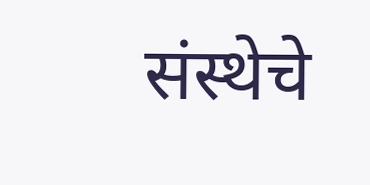संस्थेचे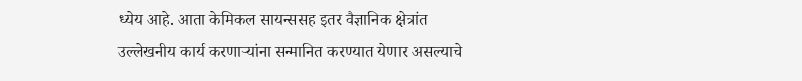ध्येय आहे. आता केमिकल सायन्ससह इतर वैज्ञानिक क्षेत्रांत उल्लेखनीय कार्य करणाऱ्यांना सन्मानित करण्यात येणार असल्याचे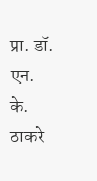प्रा. डॉ. एन. के. ठाकरे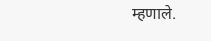म्हणाले.